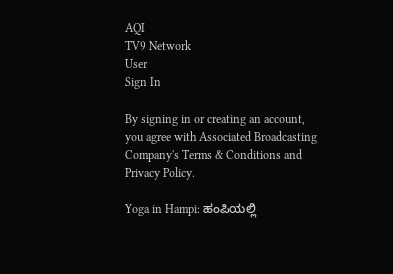AQI
TV9 Network
User
Sign In

By signing in or creating an account, you agree with Associated Broadcasting Company's Terms & Conditions and Privacy Policy.

Yoga in Hampi: ಹಂಪಿಯಲ್ಲಿ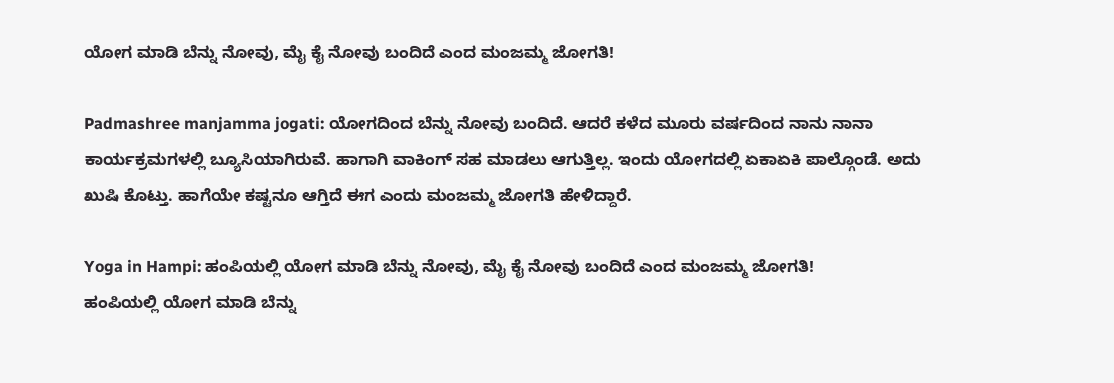ಯೋಗ ಮಾಡಿ ಬೆನ್ನು ನೋವು, ಮೈ ಕೈ ನೋವು ಬಂದಿದೆ ಎಂದ ಮಂಜಮ್ಮ ಜೋಗತಿ!

Padmashree manjamma jogati: ಯೋಗದಿಂದ ಬೆನ್ನು ನೋವು ಬಂದಿದೆ. ಆದರೆ ಕಳೆದ ಮೂರು ವರ್ಷದಿಂದ ನಾನು ನಾನಾ ಕಾರ್ಯಕ್ರಮಗಳಲ್ಲಿ ಬ್ಯೂಸಿಯಾಗಿರುವೆ. ಹಾಗಾಗಿ ವಾಕಿಂಗ್ ಸಹ ಮಾಡಲು ಆಗುತ್ತಿಲ್ಲ. ಇಂದು ಯೋಗದಲ್ಲಿ ಏಕಾಏಕಿ ಪಾಲ್ಗೊಂಡೆ. ಅದು ಖುಷಿ ಕೊಟ್ತು. ಹಾಗೆಯೇ ಕಷ್ಟನೂ ಆಗ್ತಿದೆ ಈಗ ಎಂದು ಮಂಜಮ್ಮ ಜೋಗತಿ ಹೇಳಿದ್ದಾರೆ.

Yoga in Hampi: ಹಂಪಿಯಲ್ಲಿ ಯೋಗ ಮಾಡಿ ಬೆನ್ನು ನೋವು, ಮೈ ಕೈ ನೋವು ಬಂದಿದೆ ಎಂದ ಮಂಜಮ್ಮ ಜೋಗತಿ!
ಹಂಪಿಯಲ್ಲಿ ಯೋಗ ಮಾಡಿ ಬೆನ್ನು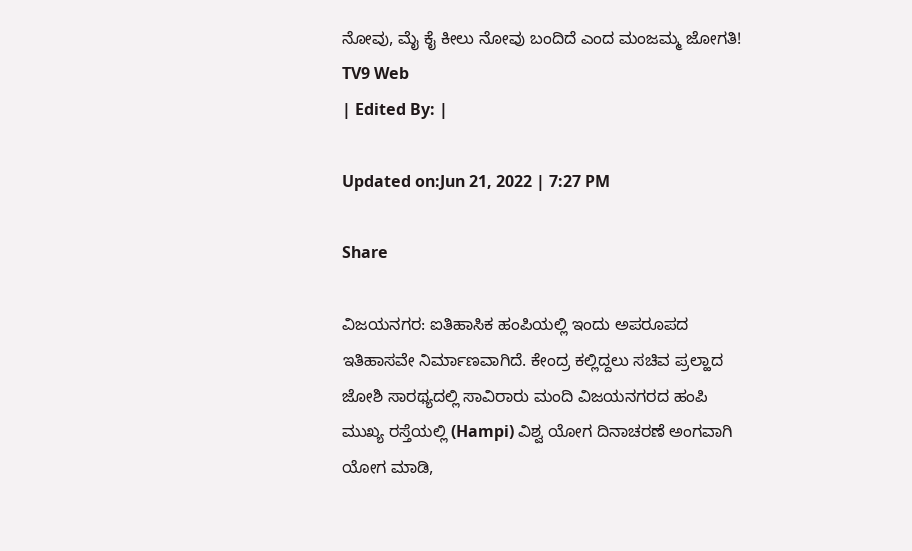ನೋವು, ಮೈ ಕೈ ಕೀಲು ನೋವು ಬಂದಿದೆ ಎಂದ ಮಂಜಮ್ಮ ಜೋಗತಿ!
TV9 Web
| Edited By: |

Updated on:Jun 21, 2022 | 7:27 PM

Share

ವಿಜಯನಗರ: ಐತಿಹಾಸಿಕ ಹಂಪಿಯಲ್ಲಿ ಇಂದು ಅಪರೂಪದ ಇತಿಹಾಸವೇ ನಿರ್ಮಾಣವಾಗಿದೆ. ಕೇಂದ್ರ ಕಲ್ಲಿದ್ದಲು ಸಚಿವ ಪ್ರಲ್ಹಾದ ಜೋಶಿ ಸಾರಥ್ಯದಲ್ಲಿ ಸಾವಿರಾರು ಮಂದಿ ವಿಜಯನಗರದ ಹಂಪಿ ಮುಖ್ಯ ರಸ್ತೆಯಲ್ಲಿ (Hampi) ವಿಶ್ವ ಯೋಗ ದಿನಾಚರಣೆ ಅಂಗವಾಗಿ ಯೋಗ ಮಾಡಿ,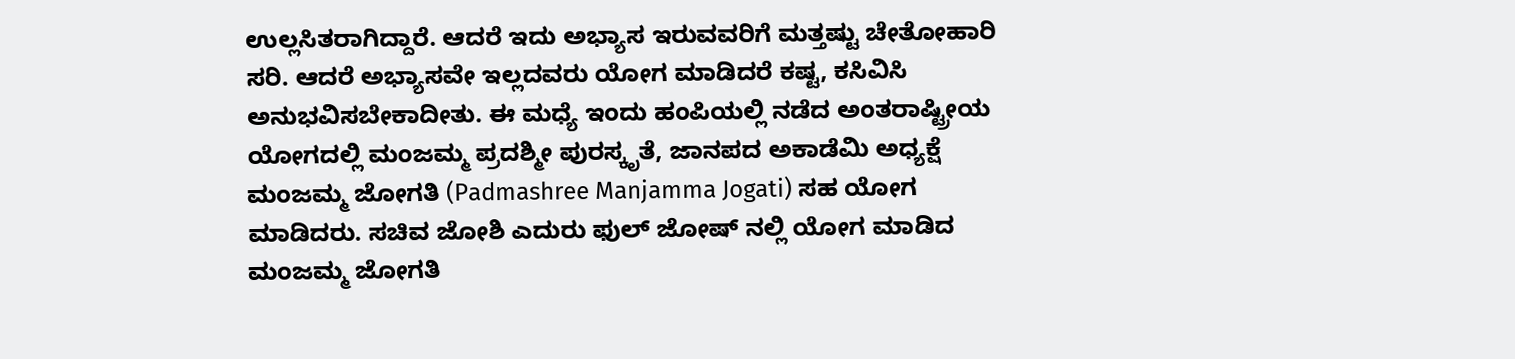ಉಲ್ಲಸಿತರಾಗಿದ್ದಾರೆ. ಆದರೆ ಇದು ಅಭ್ಯಾಸ ಇರುವವರಿಗೆ ಮತ್ತಷ್ಟು ಚೇತೋಹಾರಿ ಸರಿ. ಆದರೆ ಅಭ್ಯಾಸವೇ ಇಲ್ಲದವರು ಯೋಗ ಮಾಡಿದರೆ ಕಷ್ಟ, ಕಸಿವಿಸಿ ಅನುಭವಿಸಬೇಕಾದೀತು. ಈ ಮಧ್ಯೆ ಇಂದು ಹಂಪಿಯಲ್ಲಿ ನಡೆದ ಅಂತರಾಷ್ಟ್ರೀಯ ಯೋಗದಲ್ಲಿ ಮಂಜಮ್ಮ ಪ್ರದಶ್ಮೀ ಪುರಸ್ಕೃತೆ, ಜಾನಪದ ಅಕಾಡೆಮಿ ಅಧ್ಯಕ್ಷೆ ಮಂಜಮ್ಮ ಜೋಗತಿ (Padmashree Manjamma Jogati) ಸಹ ಯೋಗ ಮಾಡಿದರು. ಸಚಿವ ಜೋಶಿ ಎದುರು ಫುಲ್ ಜೋಷ್ ನಲ್ಲಿ ಯೋಗ ಮಾಡಿದ ಮಂಜಮ್ಮ ಜೋಗತಿ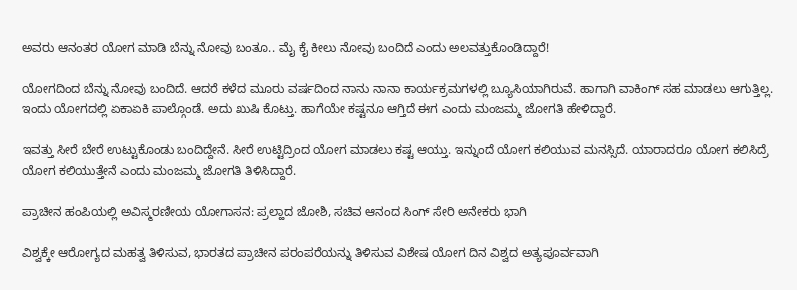ಅವರು ಆನಂತರ ಯೋಗ ಮಾಡಿ ಬೆನ್ನು ನೋವು ಬಂತೂ.. ಮೈ ಕೈ ಕೀಲು ನೋವು ಬಂದಿದೆ ಎಂದು ಅಲವತ್ತುಕೊಂಡಿದ್ದಾರೆ!

ಯೋಗದಿಂದ ಬೆನ್ನು ನೋವು ಬಂದಿದೆ. ಆದರೆ ಕಳೆದ ಮೂರು ವರ್ಷದಿಂದ ನಾನು ನಾನಾ ಕಾರ್ಯಕ್ರಮಗಳಲ್ಲಿ ಬ್ಯೂಸಿಯಾಗಿರುವೆ. ಹಾಗಾಗಿ ವಾಕಿಂಗ್ ಸಹ ಮಾಡಲು ಆಗುತ್ತಿಲ್ಲ. ಇಂದು ಯೋಗದಲ್ಲಿ ಏಕಾಏಕಿ ಪಾಲ್ಗೊಂಡೆ. ಅದು ಖುಷಿ ಕೊಟ್ತು. ಹಾಗೆಯೇ ಕಷ್ಟನೂ ಆಗ್ತಿದೆ ಈಗ ಎಂದು ಮಂಜಮ್ಮ ಜೋಗತಿ ಹೇಳಿದ್ದಾರೆ.

ಇವತ್ತು ಸೀರೆ ಬೇರೆ ಉಟ್ಟುಕೊಂಡು ಬಂದಿದ್ದೇನೆ. ಸೀರೆ ಉಟ್ಟಿದ್ರಿಂದ ಯೋಗ ಮಾಡಲು ಕಷ್ಟ ಆಯ್ತು. ಇನ್ನುಂದೆ ಯೋಗ ಕಲಿಯುವ ಮನಸ್ಸಿದೆ. ಯಾರಾದರೂ ಯೋಗ ಕಲಿಸಿದ್ರೆ ಯೋಗ ಕಲಿಯುತ್ತೇನೆ ಎಂದು ಮಂಜಮ್ಮ ಜೋಗತಿ ತಿಳಿಸಿದ್ದಾರೆ.

ಪ್ರಾಚೀನ ಹಂಪಿಯಲ್ಲಿ ಅವಿಸ್ಮರಣೀಯ ಯೋಗಾಸನ: ಪ್ರಲ್ಹಾದ ಜೋಶಿ, ಸಚಿವ ಆನಂದ ಸಿಂಗ್ ಸೇರಿ ಅನೇಕರು ಭಾಗಿ

ವಿಶ್ವಕ್ಕೇ ಆರೋಗ್ಯದ ಮಹತ್ವ ತಿಳಿಸುವ, ಭಾರತದ ಪ್ರಾಚೀನ ಪರಂಪರೆಯನ್ನು ತಿಳಿಸುವ ವಿಶೇಷ ಯೋಗ ದಿನ ವಿಶ್ವದ ಅತ್ಯಪೂರ್ವವಾಗಿ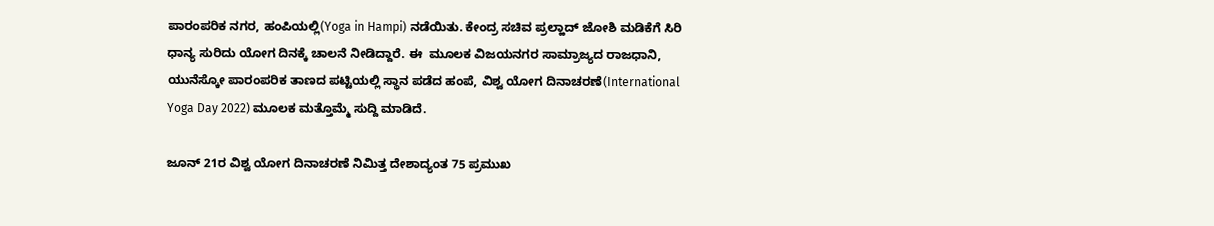ಪಾರಂಪರಿಕ ನಗರ, ಹಂಪಿಯಲ್ಲಿ(Yoga in Hampi) ನಡೆಯಿತು. ಕೇಂದ್ರ ಸಚಿವ ಪ್ರಲ್ಹಾದ್ ಜೋಶಿ ಮಡಿಕೆಗೆ ಸಿರಿ ಧಾನ್ಯ ಸುರಿದು ಯೋಗ ದಿನಕ್ಕೆ ಚಾಲನೆ ನೀಡಿದ್ದಾರೆ. ಈ  ಮೂಲಕ ವಿಜಯನಗರ ಸಾಮ್ರಾಜ್ಯದ ರಾಜಧಾನಿ, ಯುನೆಸ್ಕೋ ಪಾರಂಪರಿಕ ತಾಣದ ಪಟ್ಟಿಯಲ್ಲಿ ಸ್ಥಾನ ಪಡೆದ ಹಂಪೆ, ವಿಶ್ವ ಯೋಗ ದಿನಾಚರಣೆ(International Yoga Day 2022) ಮೂಲಕ ಮತ್ತೊಮ್ಮೆ ಸುದ್ದಿ ಮಾಡಿದೆ.

ಜೂನ್ 21ರ ವಿಶ್ವ ಯೋಗ ದಿನಾಚರಣೆ ನಿಮಿತ್ತ ದೇಶಾದ್ಯಂತ 75 ಪ್ರಮುಖ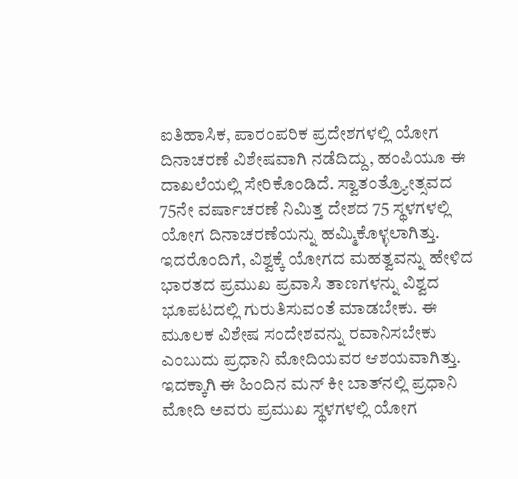ಐತಿಹಾಸಿಕ, ಪಾರಂಪರಿಕ ಪ್ರದೇಶಗಳಲ್ಲಿ ಯೋಗ ದಿನಾಚರಣೆ ವಿಶೇಷವಾಗಿ ನಡೆದಿದ್ದು, ಹಂಪಿಯೂ ಈ ದಾಖಲೆಯಲ್ಲಿ ಸೇರಿಕೊಂಡಿದೆ. ಸ್ವಾತಂತ್ರ್ಯೋತ್ಸವದ 75ನೇ ವರ್ಷಾಚರಣೆ ನಿಮಿತ್ತ ದೇಶದ 75 ಸ್ಥಳಗಳಲ್ಲಿ ಯೋಗ ದಿನಾಚರಣೆಯನ್ನು ಹಮ್ಮಿಕೊಳ್ಳಲಾಗಿತ್ತು. ಇದರೊಂದಿಗೆ, ವಿಶ್ವಕ್ಕೆ ಯೋಗದ ಮಹತ್ವವನ್ನು ಹೇಳಿದ ಭಾರತದ ಪ್ರಮುಖ ಪ್ರವಾಸಿ ತಾಣಗಳನ್ನು ವಿಶ್ವದ ಭೂಪಟದಲ್ಲಿ ಗುರುತಿಸುವಂತೆ ಮಾಡಬೇಕು. ಈ ಮೂಲಕ ವಿಶೇಷ ಸಂದೇಶವನ್ನು ರವಾನಿಸಬೇಕು ಎಂಬುದು ಪ್ರಧಾನಿ ಮೋದಿಯವರ ಆಶಯವಾಗಿತ್ತು. ಇದಕ್ಕಾಗಿ ಈ ಹಿಂದಿನ ಮನ್‌ ಕೀ ಬಾತ್‌ನಲ್ಲಿ ಪ್ರಧಾನಿ ಮೋದಿ ಅವರು ಪ್ರಮುಖ ಸ್ಥಳಗಳಲ್ಲಿ ಯೋಗ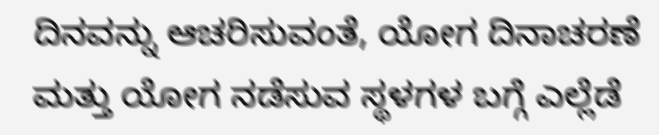ದಿನವನ್ನು ಆಚರಿಸುವಂತೆ, ಯೋಗ ದಿನಾಚರಣೆ ಮತ್ತು ಯೋಗ ನಡೆಸುವ ಸ್ಥಳಗಳ ಬಗ್ಗೆ ಎಲ್ಲೆಡೆ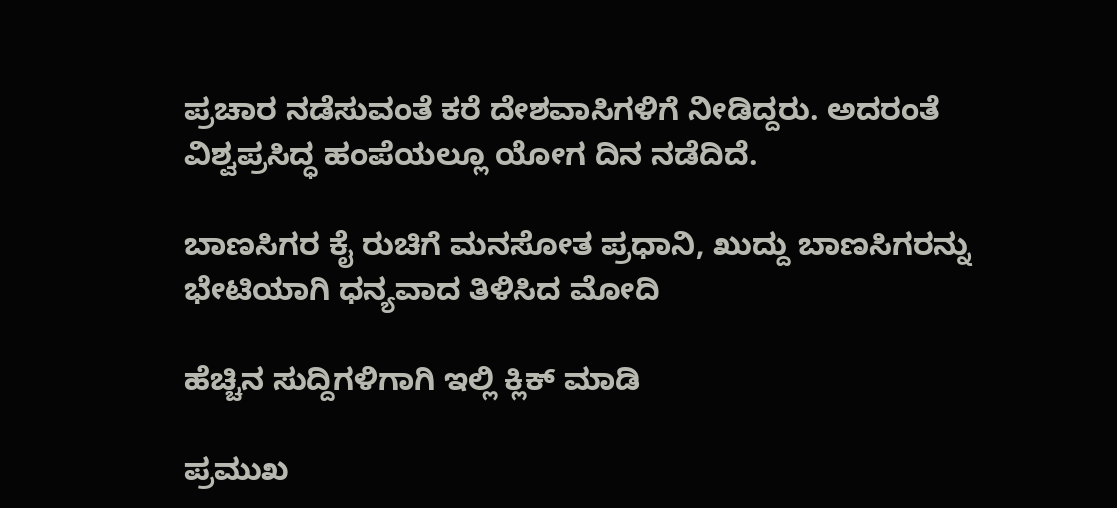ಪ್ರಚಾರ ನಡೆಸುವಂತೆ ಕರೆ ದೇಶವಾಸಿಗಳಿಗೆ ನೀಡಿದ್ದರು. ಅದರಂತೆ ವಿಶ್ವಪ್ರಸಿದ್ಧ ಹಂಪೆಯಲ್ಲೂ ಯೋಗ ದಿನ ನಡೆದಿದೆ.

ಬಾಣಸಿಗರ ಕೈ ರುಚಿಗೆ ಮನಸೋತ ಪ್ರಧಾನಿ, ಖುದ್ದು ಬಾಣಸಿಗರನ್ನು ಭೇಟಿಯಾಗಿ ಧನ್ಯವಾದ ತಿಳಿಸಿದ ಮೋದಿ

ಹೆಚ್ಚಿನ ಸುದ್ದಿಗಳಿಗಾಗಿ ಇಲ್ಲಿ ಕ್ಲಿಕ್ ಮಾಡಿ

ಪ್ರಮುಖ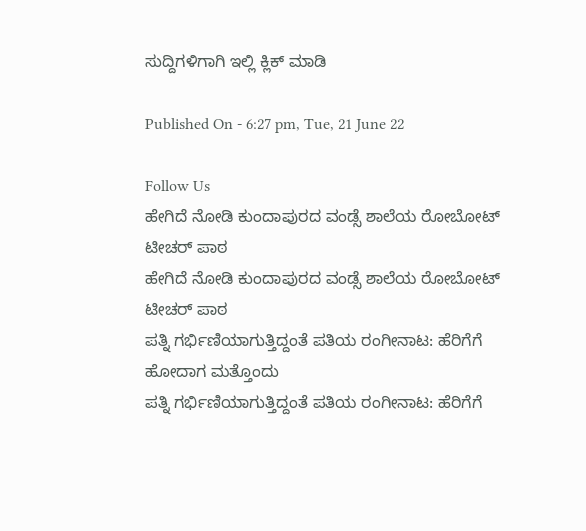ಸುದ್ದಿಗಳಿಗಾಗಿ ಇಲ್ಲಿ ಕ್ಲಿಕ್ ಮಾಡಿ

Published On - 6:27 pm, Tue, 21 June 22

Follow Us
ಹೇಗಿದೆ ನೋಡಿ ಕುಂದಾಪುರದ ವಂಡ್ಸೆ ಶಾಲೆಯ ರೋಬೋಟ್ ಟೀಚರ್ ಪಾಠ
ಹೇಗಿದೆ ನೋಡಿ ಕುಂದಾಪುರದ ವಂಡ್ಸೆ ಶಾಲೆಯ ರೋಬೋಟ್ ಟೀಚರ್ ಪಾಠ
ಪತ್ನಿ ಗರ್ಭಿಣಿಯಾಗುತ್ತಿದ್ದಂತೆ ಪತಿಯ ರಂಗೀನಾಟ: ಹೆರಿಗೆಗೆ ಹೋದಾಗ ಮತ್ತೊಂದು
ಪತ್ನಿ ಗರ್ಭಿಣಿಯಾಗುತ್ತಿದ್ದಂತೆ ಪತಿಯ ರಂಗೀನಾಟ: ಹೆರಿಗೆಗೆ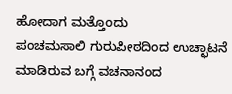ಹೋದಾಗ ಮತ್ತೊಂದು
ಪಂಚಮಸಾಲಿ ಗುರುಪೀಠದಿಂದ ಉಚ್ಛಾಟನೆ ಮಾಡಿರುವ ಬಗ್ಗೆ ವಚನಾನಂದ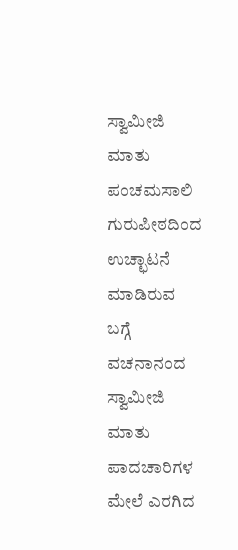ಸ್ವಾಮೀಜಿ ಮಾತು
ಪಂಚಮಸಾಲಿ ಗುರುಪೀಠದಿಂದ ಉಚ್ಛಾಟನೆ ಮಾಡಿರುವ ಬಗ್ಗೆ ವಚನಾನಂದ ಸ್ವಾಮೀಜಿ ಮಾತು
ಪಾದಚಾರಿಗಳ ಮೇಲೆ ಎರಗಿದ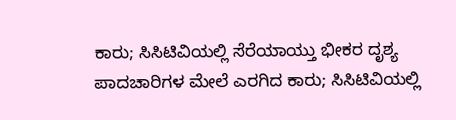ಕಾರು; ಸಿಸಿಟಿವಿಯಲ್ಲಿ ಸೆರೆಯಾಯ್ತು ಭೀಕರ ದೃಶ್ಯ
ಪಾದಚಾರಿಗಳ ಮೇಲೆ ಎರಗಿದ ಕಾರು; ಸಿಸಿಟಿವಿಯಲ್ಲಿ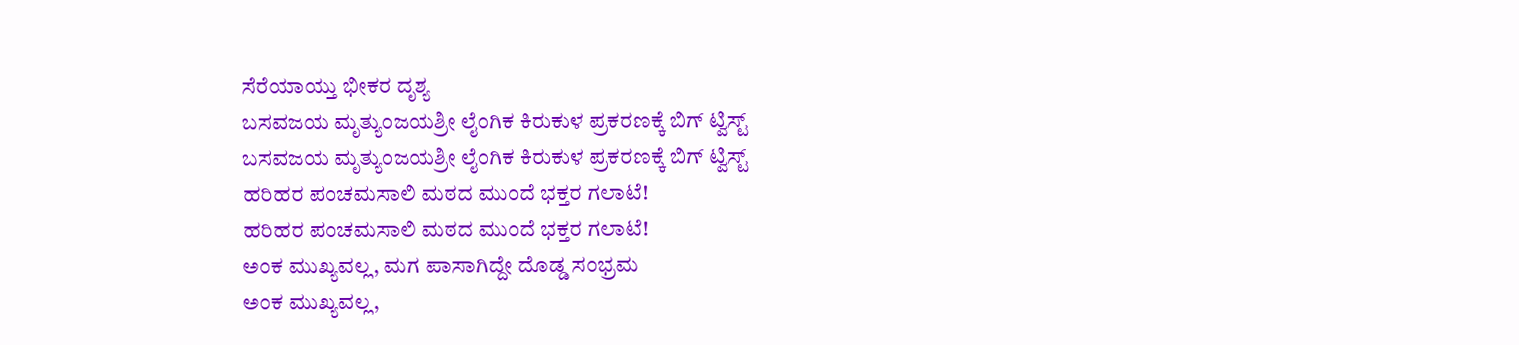ಸೆರೆಯಾಯ್ತು ಭೀಕರ ದೃಶ್ಯ
ಬಸವಜಯ ಮೃತ್ಯುಂಜಯಶ್ರೀ ಲೈಂಗಿಕ ಕಿರುಕುಳ ಪ್ರಕರಣಕ್ಕೆ ಬಿಗ್ ಟ್ವಿಸ್ಟ್
ಬಸವಜಯ ಮೃತ್ಯುಂಜಯಶ್ರೀ ಲೈಂಗಿಕ ಕಿರುಕುಳ ಪ್ರಕರಣಕ್ಕೆ ಬಿಗ್ ಟ್ವಿಸ್ಟ್
ಹರಿಹರ ಪಂಚಮಸಾಲಿ ಮಠದ ಮುಂದೆ ಭಕ್ತರ ಗಲಾಟೆ!
ಹರಿಹರ ಪಂಚಮಸಾಲಿ ಮಠದ ಮುಂದೆ ಭಕ್ತರ ಗಲಾಟೆ!
ಅಂಕ ಮುಖ್ಯವಲ್ಲ, ಮಗ ಪಾಸಾಗಿದ್ದೇ ದೊಡ್ಡ ಸಂಭ್ರಮ
ಅಂಕ ಮುಖ್ಯವಲ್ಲ,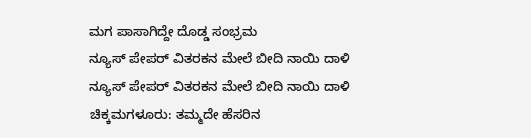ಮಗ ಪಾಸಾಗಿದ್ದೇ ದೊಡ್ಡ ಸಂಭ್ರಮ
ನ್ಯೂಸ್ ಪೇಪರ್ ವಿತರಕನ ಮೇಲೆ ಬೀದಿ ನಾಯಿ ದಾಳಿ
ನ್ಯೂಸ್ ಪೇಪರ್ ವಿತರಕನ ಮೇಲೆ ಬೀದಿ ನಾಯಿ ದಾಳಿ
ಚಿಕ್ಕಮಗಳೂರು: ತಮ್ಮದೇ ಹೆಸರಿನ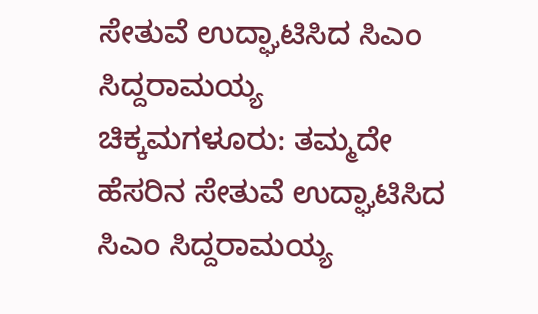ಸೇತುವೆ ಉದ್ಘಾಟಿಸಿದ ಸಿಎಂ ಸಿದ್ದರಾಮಯ್ಯ
ಚಿಕ್ಕಮಗಳೂರು: ತಮ್ಮದೇ ಹೆಸರಿನ ಸೇತುವೆ ಉದ್ಘಾಟಿಸಿದ ಸಿಎಂ ಸಿದ್ದರಾಮಯ್ಯ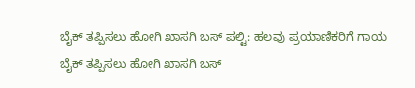ಬೈಕ್ ತಪ್ಪಿಸಲು ಹೋಗಿ ಖಾಸಗಿ ಬಸ್ ಪಲ್ಟಿ: ಹಲವು ಪ್ರಯಾಣಿಕರಿಗೆ ಗಾಯ
ಬೈಕ್ ತಪ್ಪಿಸಲು ಹೋಗಿ ಖಾಸಗಿ ಬಸ್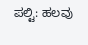ಪಲ್ಟಿ: ಹಲವು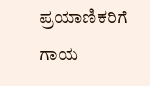ಪ್ರಯಾಣಿಕರಿಗೆ ಗಾಯ